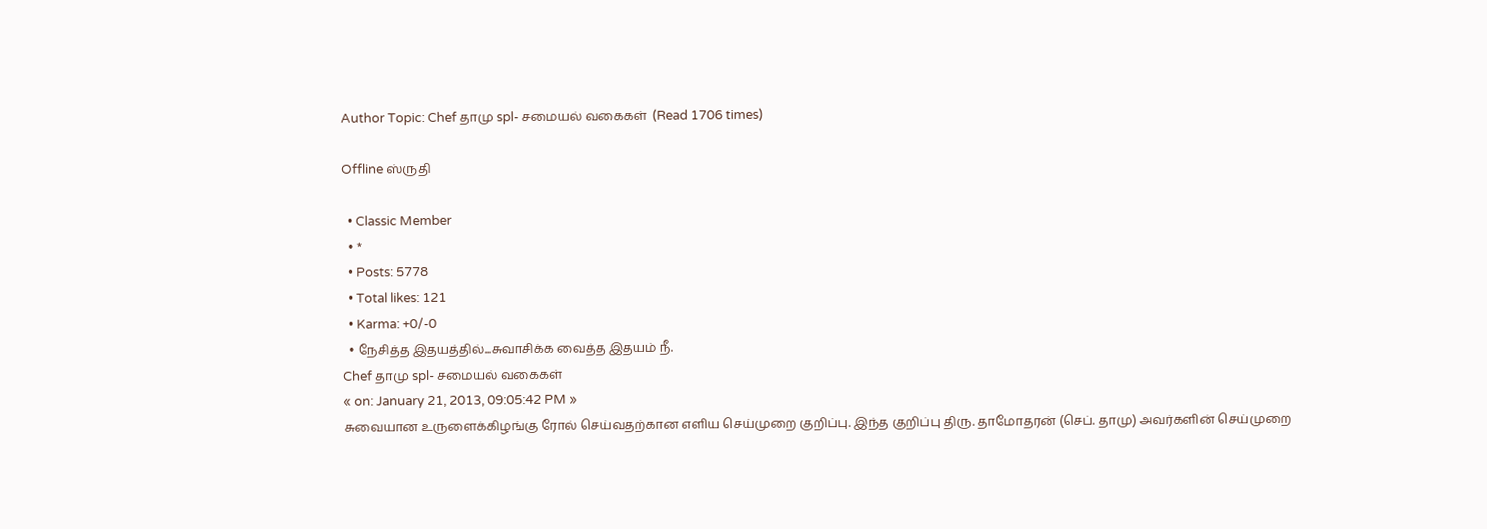Author Topic: Chef தாமு spl- சமையல் வகைகள்  (Read 1706 times)

Offline ஸ்ருதி

  • Classic Member
  • *
  • Posts: 5778
  • Total likes: 121
  • Karma: +0/-0
  • நேசித்த இதயத்தில்...சுவாசிக்க வைத்த இதயம் நீ.
Chef தாமு spl- சமையல் வகைகள்
« on: January 21, 2013, 09:05:42 PM »
சுவையான உருளைக்கிழங்கு ரோல் செய்வதற்கான எளிய செய்முறை குறிப்பு. இந்த குறிப்பு திரு. தாமோதரன் (செப். தாமு) அவர்களின் செய்முறை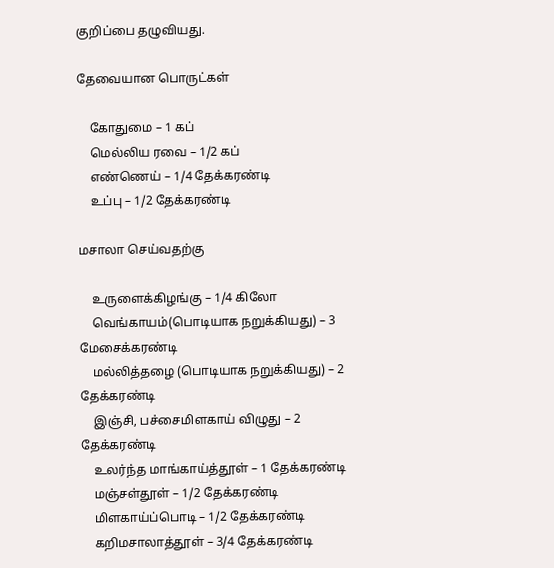குறிப்பை தழுவியது.

தேவையான பொருட்கள்

    கோதுமை – 1 கப்
    மெல்லிய ரவை – 1/2 கப்
    எண்ணெய் – 1/4 தேக்கரண்டி
    உப்பு – 1/2 தேக்கரண்டி

மசாலா செய்வதற்கு

    உருளைக்கிழங்கு – 1/4 கிலோ
    வெங்காயம்(பொடியாக நறுக்கியது) – 3 மேசைக்கரண்டி
    மல்லித்தழை (பொடியாக நறுக்கியது) – 2 தேக்கரண்டி
    இஞ்சி, பச்சைமிளகாய் விழுது – 2 தேக்கரண்டி
    உலர்ந்த மாங்காய்த்தூள் – 1 தேக்கரண்டி
    மஞ்சள்தூள் – 1/2 தேக்கரண்டி
    மிளகாய்ப்பொடி – 1/2 தேக்கரண்டி
    கறிமசாலாத்தூள் – 3/4 தேக்கரண்டி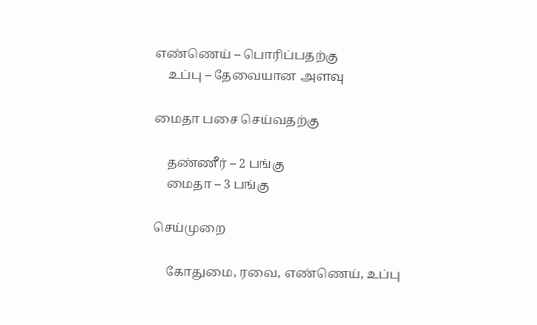எண்ணெய் – பொரிப்பதற்கு
    உப்பு – தேவையான அளவு

மைதா பசை செய்வதற்கு

    தண்ணீர் – 2 பங்கு
    மைதா – 3 பங்கு

செய்முறை

    கோதுமை, ரவை, எண்ணெய், உப்பு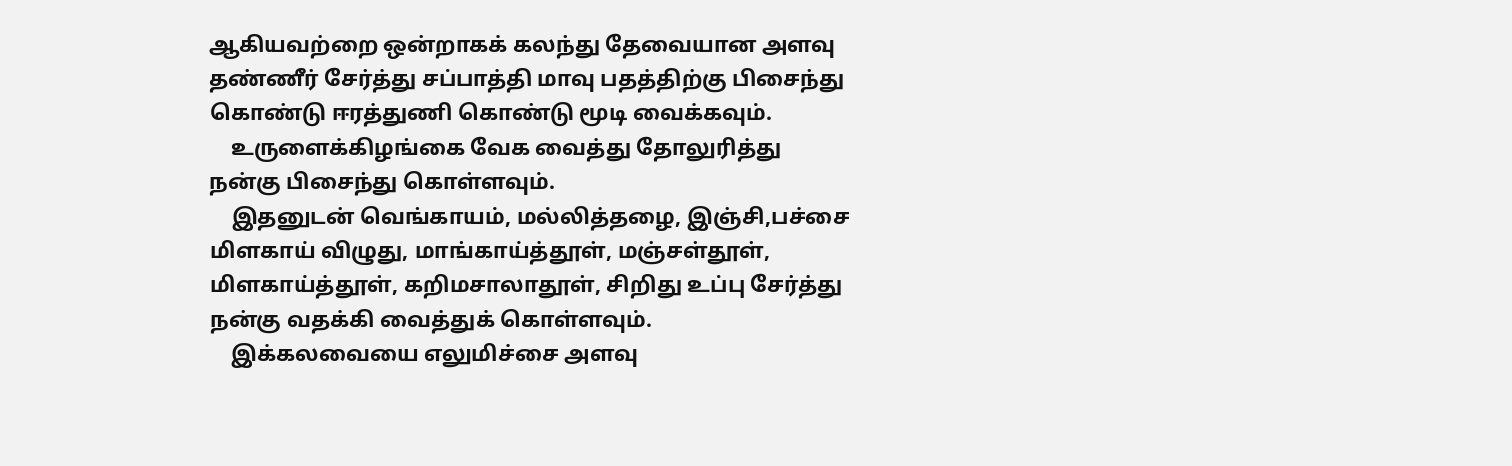ஆகியவற்றை ஒன்றாகக் கலந்து தேவையான அளவு தண்ணீர் சேர்த்து சப்பாத்தி மாவு பதத்திற்கு பிசைந்து கொண்டு ஈரத்துணி கொண்டு மூடி வைக்கவும்.
    உருளைக்கிழங்கை வேக வைத்து தோலுரித்து நன்கு பிசைந்து கொள்ளவும்.
    இதனுடன் வெங்காயம், மல்லித்தழை, இஞ்சி,பச்சை மிளகாய் விழுது, மாங்காய்த்தூள், மஞ்சள்தூள், மிளகாய்த்தூள், கறிமசாலாதூள், சிறிது உப்பு சேர்த்து நன்கு வதக்கி வைத்துக் கொள்ளவும்.
    இக்கலவையை எலுமிச்சை அளவு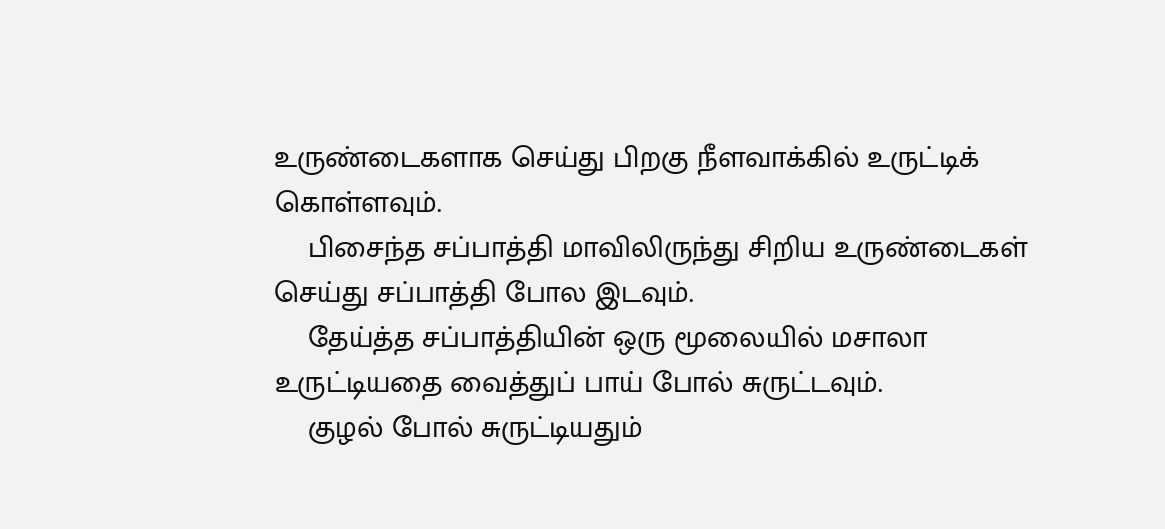உருண்டைகளாக செய்து பிறகு நீளவாக்கில் உருட்டிக் கொள்ளவும்.
    பிசைந்த சப்பாத்தி மாவிலிருந்து சிறிய உருண்டைகள் செய்து சப்பாத்தி போல இடவும்.
    தேய்த்த சப்பாத்தியின் ஒரு மூலையில் மசாலா உருட்டியதை வைத்துப் பாய் போல் சுருட்டவும்.
    குழல் போல் சுருட்டியதும்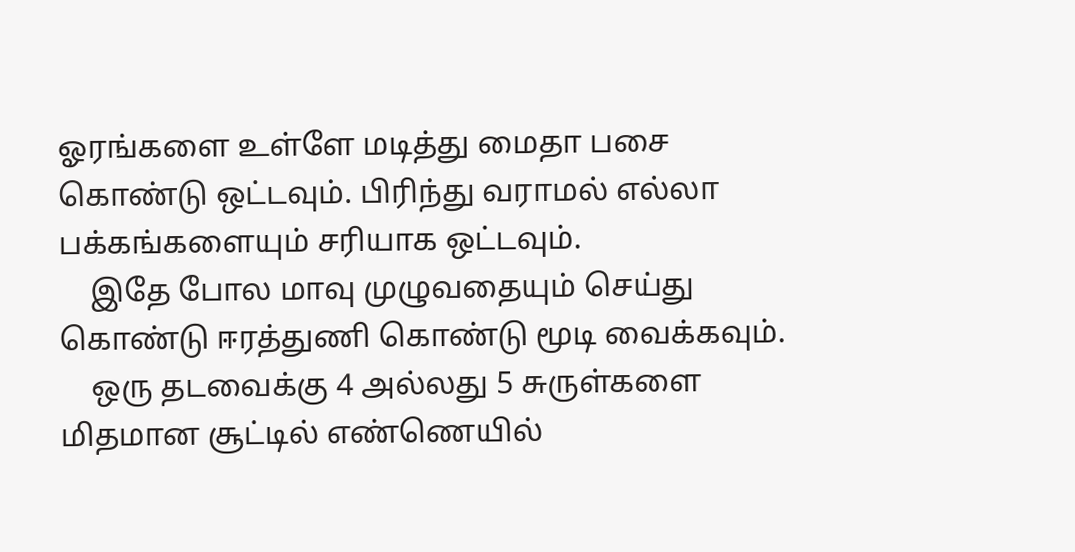ஓரங்களை உள்ளே மடித்து மைதா பசை கொண்டு ஒட்டவும். பிரிந்து வராமல் எல்லா பக்கங்களையும் சரியாக ஒட்டவும்.
    இதே போல மாவு முழுவதையும் செய்து கொண்டு ஈரத்துணி கொண்டு மூடி வைக்கவும்.
    ஒரு தடவைக்கு 4 அல்லது 5 சுருள்களை மிதமான சூட்டில் எண்ணெயில்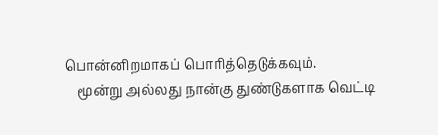பொன்னிறமாகப் பொரித்தெடுக்கவும்.
    மூன்று அல்லது நான்கு துண்டுகளாக வெட்டி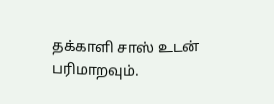தக்காளி சாஸ் உடன் பரிமாறவும்.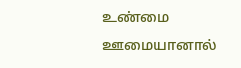உண்மை ஊமையானால்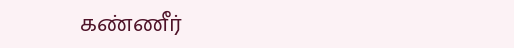கண்ணீர்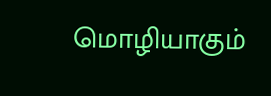மொழியாகும்